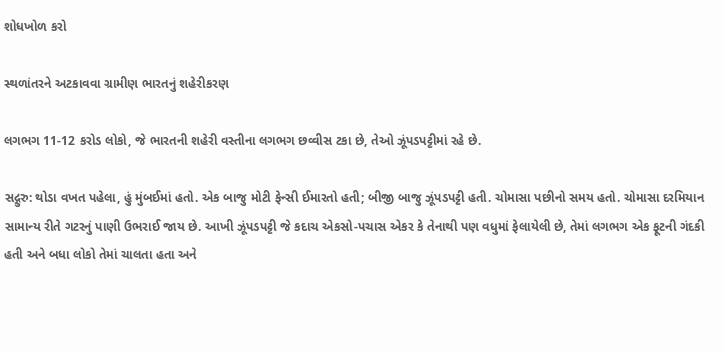શોધખોળ કરો

સ્થળાંતરને અટકાવવા ગ્રામીણ ભારતનું શહેરીકરણ

લગભગ 11-12 કરોડ લોકો, જે ભારતની શહેરી વસ્તીના લગભગ છવ્વીસ ટકા છે, તેઓ ઝૂંપડપટ્ટીમાં રહે છે.

સદ્ગુરુ: થોડા વખત પહેલા, હું મુંબઈમાં હતો. એક બાજુ મોટી ફેન્સી ઈમારતો હતી; બીજી બાજુ ઝૂંપડપટ્ટી હતી. ચોમાસા પછીનો સમય હતો. ચોમાસા દરમિયાન સામાન્ય રીતે ગટરનું પાણી ઉભરાઈ જાય છે. આખી ઝૂંપડપટ્ટી જે કદાચ એકસો-પચાસ એકર કે તેનાથી પણ વધુમાં ફેલાયેલી છે, તેમાં લગભગ એક ફૂટની ગંદકી હતી અને બધા લોકો તેમાં ચાલતા હતા અને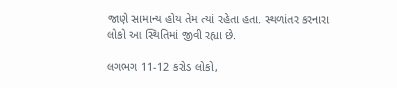જાણે સામાન્ય હોય તેમ ત્યાં રહેતા હતા. સ્થળાંતર કરનારા લોકો આ સ્થિતિમાં જીવી રહ્યા છે.

લગભગ 11-12 કરોડ લોકો,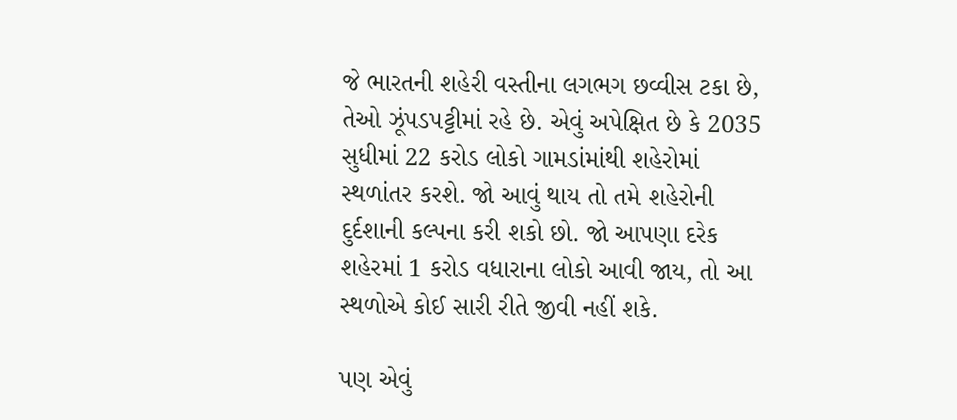જે ભારતની શહેરી વસ્તીના લગભગ છવ્વીસ ટકા છે, તેઓ ઝૂંપડપટ્ટીમાં રહે છે. એવું અપેક્ષિત છે કે 2035 સુધીમાં 22 કરોડ લોકો ગામડાંમાંથી શહેરોમાં સ્થળાંતર કરશે. જો આવું થાય તો તમે શહેરોની દુર્દશાની કલ્પના કરી શકો છો. જો આપણા દરેક શહેરમાં 1 કરોડ વધારાના લોકો આવી જાય, તો આ સ્થળોએ કોઈ સારી રીતે જીવી નહીં શકે.

પણ એવું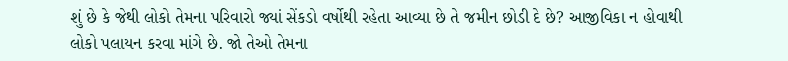શું છે કે જેથી લોકો તેમના પરિવારો જ્યાં સેંકડો વર્ષોથી રહેતા આવ્યા છે તે જમીન છોડી દે છે? આજીવિકા ન હોવાથી લોકો પલાયન કરવા માંગે છે. જો તેઓ તેમના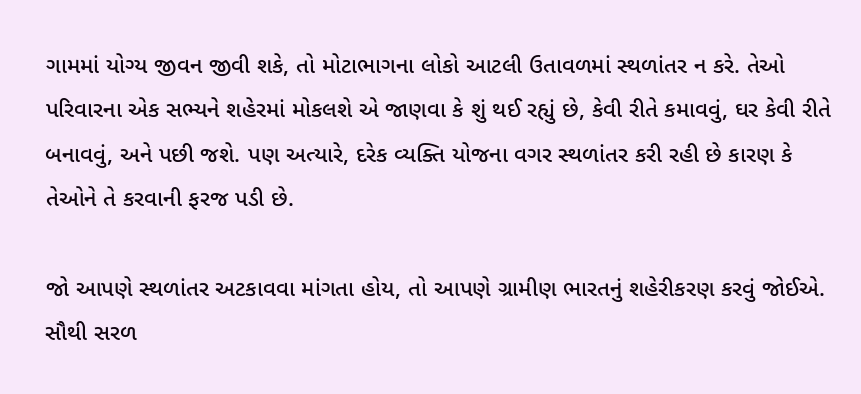ગામમાં યોગ્ય જીવન જીવી શકે, તો મોટાભાગના લોકો આટલી ઉતાવળમાં સ્થળાંતર ન કરે. તેઓ પરિવારના એક સભ્યને શહેરમાં મોકલશે એ જાણવા કે શું થઈ રહ્યું છે, કેવી રીતે કમાવવું, ઘર કેવી રીતે બનાવવું, અને પછી જશે. પણ અત્યારે, દરેક વ્યક્તિ યોજના વગર સ્થળાંતર કરી રહી છે કારણ કે તેઓને તે કરવાની ફરજ પડી છે.

જો આપણે સ્થળાંતર અટકાવવા માંગતા હોય, તો આપણે ગ્રામીણ ભારતનું શહેરીકરણ કરવું જોઈએ. સૌથી સરળ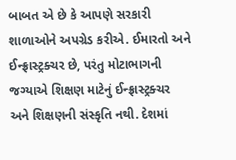બાબત એ છે કે આપણે સરકારી શાળાઓને અપગ્રેડ કરીએ. ઈમારતો અને ઈન્ફ્રાસ્ટ્રક્ચર છે, પરંતુ મોટાભાગની જગ્યાએ શિક્ષણ માટેનું ઈન્ફ્રાસ્ટ્રક્ચર અને શિક્ષણની સંસ્કૃતિ નથી. દેશમાં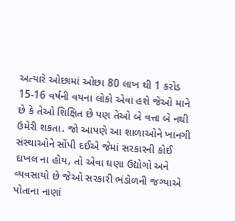અત્યારે ઓછામાં ઓછા 80 લાખ થી 1 કરોડ 15-16 વર્ષની વયના લોકો એવા હશે જેઓ માને છે કે તેઓ શિક્ષિત છે પણ તેઓ બે વત્તા બે નથી ઉમેરી શકતા. જો આપણે આ શાળાઓને ખાનગી સંસ્થાઓને સોંપી દઈએ જેમાં સરકારની કોઈ દાખલ ના હોય, તો એવા ઘણા ઉદ્યોગો અને વ્યવસાયો છે જેઓ સરકારી ભંડોળની જગ્યાએ પોતાના નાણાં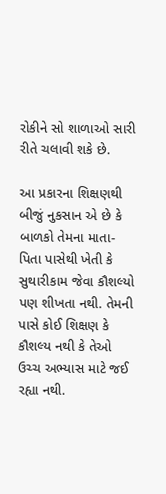રોકીને સો શાળાઓ સારી રીતે ચલાવી શકે છે.

આ પ્રકારના શિક્ષણથી બીજું નુકસાન એ છે કે બાળકો તેમના માતા-પિતા પાસેથી ખેતી કે સુથારીકામ જેવા કૌશલ્યો પણ શીખતા નથી. તેમની પાસે કોઈ શિક્ષણ કે કૌશલ્ય નથી કે તેઓ ઉચ્ચ અભ્યાસ માટે જઈ રહ્યા નથી.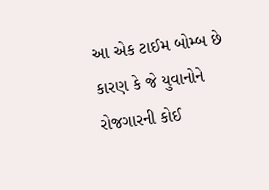આ એક ટાઈમ બોમ્બ છે કારણ કે જે યુવાનોને રોજગારની કોઈ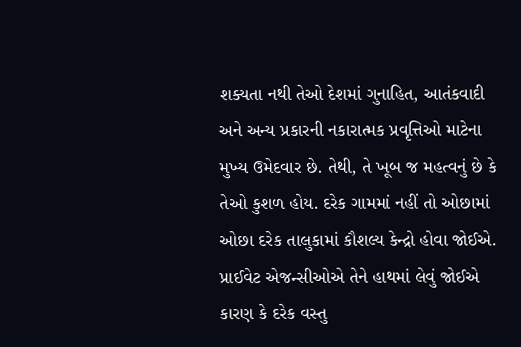શક્યતા નથી તેઓ દેશમાં ગુનાહિત, આતંકવાદી અને અન્ય પ્રકારની નકારાત્મક પ્રવૃત્તિઓ માટેના મુખ્ય ઉમેદવાર છે. તેથી, તે ખૂબ જ મહત્વનું છે કે તેઓ કુશળ હોય. દરેક ગામમાં નહીં તો ઓછામાં ઓછા દરેક તાલુકામાં કૌશલ્ય કેન્દ્રો હોવા જોઈએ. પ્રાઈવેટ એજન્સીઓએ તેને હાથમાં લેવું જોઈએ કારણ કે દરેક વસ્તુ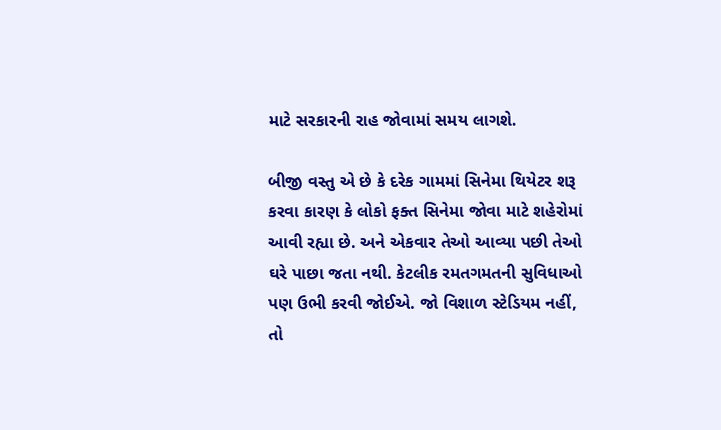માટે સરકારની રાહ જોવામાં સમય લાગશે.

બીજી વસ્તુ એ છે કે દરેક ગામમાં સિનેમા થિયેટર શરૂ કરવા કારણ કે લોકો ફક્ત સિનેમા જોવા માટે શહેરોમાં આવી રહ્યા છે. અને એકવાર તેઓ આવ્યા પછી તેઓ ઘરે પાછા જતા નથી. કેટલીક રમતગમતની સુવિધાઓ પણ ઉભી કરવી જોઈએ. જો વિશાળ સ્ટેડિયમ નહીં, તો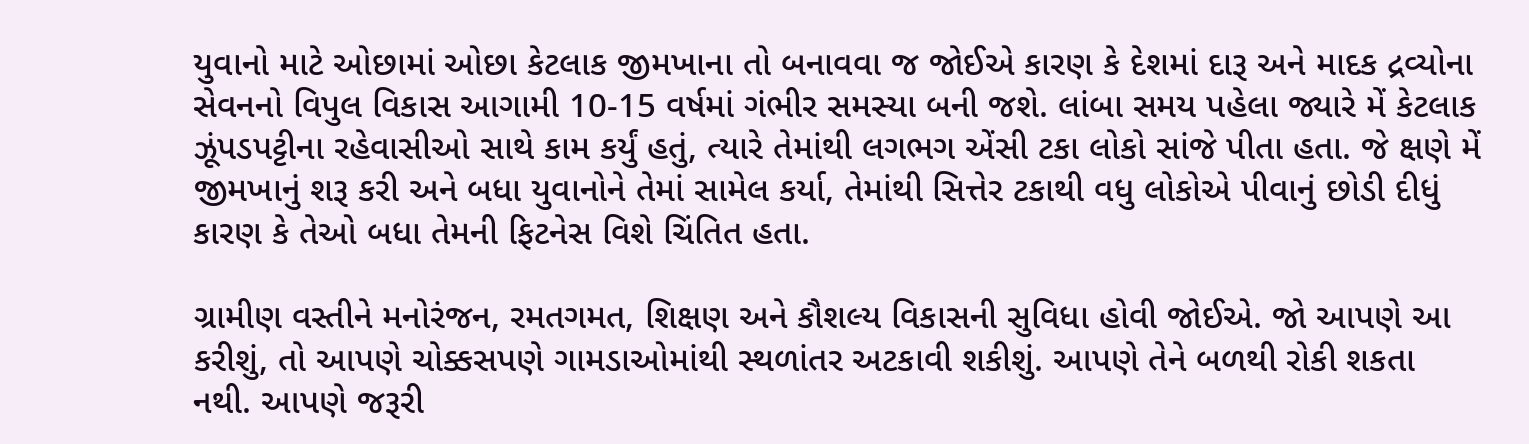યુવાનો માટે ઓછામાં ઓછા કેટલાક જીમખાના તો બનાવવા જ જોઈએ કારણ કે દેશમાં દારૂ અને માદક દ્રવ્યોના સેવનનો વિપુલ વિકાસ આગામી 10-15 વર્ષમાં ગંભીર સમસ્યા બની જશે. લાંબા સમય પહેલા જ્યારે મેં કેટલાક ઝૂંપડપટ્ટીના રહેવાસીઓ સાથે કામ કર્યું હતું, ત્યારે તેમાંથી લગભગ એંસી ટકા લોકો સાંજે પીતા હતા. જે ક્ષણે મેં જીમખાનું શરૂ કરી અને બધા યુવાનોને તેમાં સામેલ કર્યા, તેમાંથી સિત્તેર ટકાથી વધુ લોકોએ પીવાનું છોડી દીધું કારણ કે તેઓ બધા તેમની ફિટનેસ વિશે ચિંતિત હતા.

ગ્રામીણ વસ્તીને મનોરંજન, રમતગમત, શિક્ષણ અને કૌશલ્ય વિકાસની સુવિધા હોવી જોઈએ. જો આપણે આ કરીશું, તો આપણે ચોક્કસપણે ગામડાઓમાંથી સ્થળાંતર અટકાવી શકીશું. આપણે તેને બળથી રોકી શકતા નથી. આપણે જરૂરી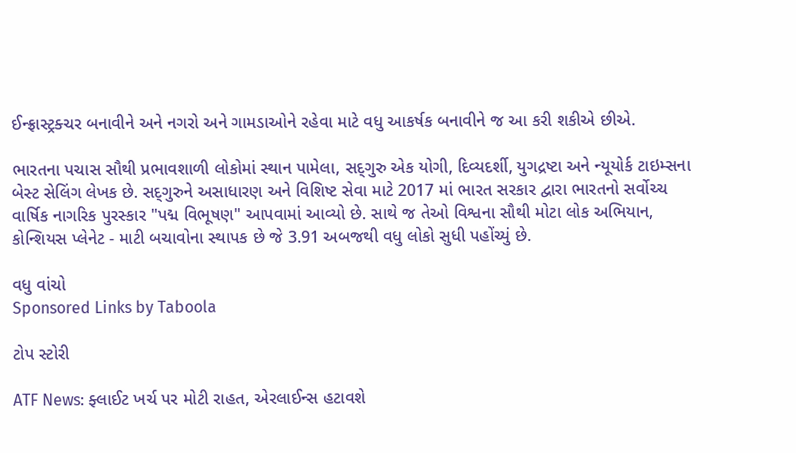ઈન્ફ્રાસ્ટ્રક્ચર બનાવીને અને નગરો અને ગામડાઓને રહેવા માટે વધુ આકર્ષક બનાવીને જ આ કરી શકીએ છીએ.

ભારતના પચાસ સૌથી પ્રભાવશાળી લોકોમાં સ્થાન પામેલા, સદ્‍ગુરુ એક યોગી, દિવ્યદર્શી, યુગદ્રષ્ટા અને ન્યૂયોર્ક ટાઇમ્સના બેસ્ટ સેલિંગ લેખક છે. સદ્‍ગુરુને અસાધારણ અને વિશિષ્ટ સેવા માટે 2017 માં ભારત સરકાર દ્વારા ભારતનો સર્વોચ્ચ વાર્ષિક નાગરિક પુરસ્કાર "પદ્મ વિભૂષણ" આપવામાં આવ્યો છે. સાથે જ તેઓ વિશ્વના સૌથી મોટા લોક અભિયાન, કોન્શિયસ પ્લેનેટ - માટી બચાવોના સ્થાપક છે જે 3.91 અબજથી વધુ લોકો સુધી પહોંચ્યું છે.

વધુ વાંચો
Sponsored Links by Taboola

ટોપ સ્ટોરી

ATF News: ફ્લાઈટ ખર્ચ પર મોટી રાહત, એરલાઈન્સ હટાવશે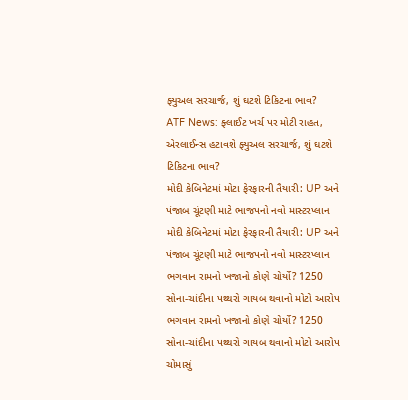ફ્યુઅલ સરચાર્જ, શું ઘટશે ટિકિટના ભાવ?
ATF News: ફ્લાઈટ ખર્ચ પર મોટી રાહત, એરલાઈન્સ હટાવશે ફ્યુઅલ સરચાર્જ, શું ઘટશે ટિકિટના ભાવ?
મોદી કેબિનેટમાં મોટા ફેરફારની તૈયારી: UP અને પંજાબ ચૂંટણી માટે ભાજપનો નવો માસ્ટરપ્લાન
મોદી કેબિનેટમાં મોટા ફેરફારની તૈયારી: UP અને પંજાબ ચૂંટણી માટે ભાજપનો નવો માસ્ટરપ્લાન
ભગવાન રામનો ખજાનો કોણે ચોર્યો? 1250 સોના-ચાંદીના પથ્થરો ગાયબ થવાનો મોટો આરોપ
ભગવાન રામનો ખજાનો કોણે ચોર્યો? 1250 સોના-ચાંદીના પથ્થરો ગાયબ થવાનો મોટો આરોપ
ચોમાસું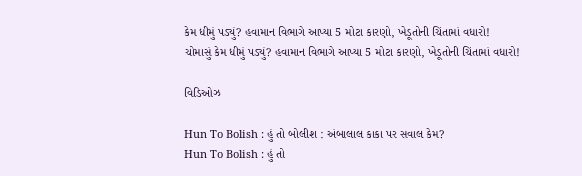કેમ ધીમું પડ્યું? હવામાન વિભાગે આપ્યા 5 મોટા કારણો, ખેડૂતોની ચિંતામાં વધારો!
ચોમાસું કેમ ધીમું પડ્યું? હવામાન વિભાગે આપ્યા 5 મોટા કારણો, ખેડૂતોની ચિંતામાં વધારો!

વિડિઓઝ

Hun To Bolish : હું તો બોલીશ : અંબાલાલ કાકા પર સવાલ કેમ?
Hun To Bolish : હું તો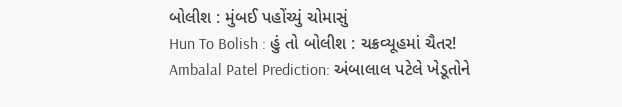બોલીશ : મુંબઈ પહોંચ્યું ચોમાસું
Hun To Bolish : હું તો બોલીશ : ચક્રવ્યૂહમાં ચૈતર!
Ambalal Patel Prediction: અંબાલાલ પટેલે ખેડૂતોને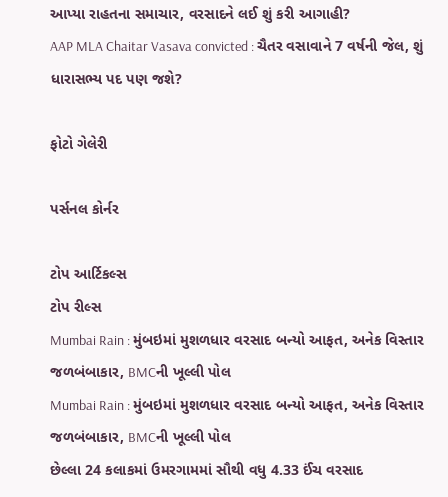આપ્યા રાહતના સમાચાર, વરસાદને લઈ શું કરી આગાહી?
AAP MLA Chaitar Vasava convicted : ચૈતર વસાવાને 7 વર્ષની જેલ, શું ધારાસભ્ય પદ પણ જશે?

ફોટો ગેલેરી

પર્સનલ કોર્નર

ટોપ આર્ટિકલ્સ
ટોપ રીલ્સ
Mumbai Rain : મુંબઇમાં મુશળધાર વરસાદ બન્યો આફત, અનેક વિસ્તાર જળબંબાકાર, BMCની ખૂલ્લી પોલ
Mumbai Rain : મુંબઇમાં મુશળધાર વરસાદ બન્યો આફત, અનેક વિસ્તાર જળબંબાકાર, BMCની ખૂલ્લી પોલ
છેલ્લા 24 કલાકમાં ઉમરગામમાં સૌથી વધુ 4.33 ઈંચ વરસાદ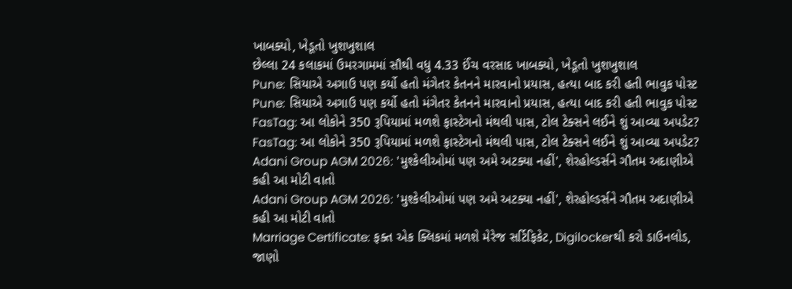ખાબક્યો, ખેડૂતો ખુશખુશાલ
છેલ્લા 24 કલાકમાં ઉમરગામમાં સૌથી વધુ 4.33 ઈંચ વરસાદ ખાબક્યો, ખેડૂતો ખુશખુશાલ
Pune: સિયાએ અગાઉ પણ કર્યો હતો મંગેતર કેતનને મારવાનો પ્રયાસ, હત્યા બાદ કરી હતી ભાવુક પોસ્ટ
Pune: સિયાએ અગાઉ પણ કર્યો હતો મંગેતર કેતનને મારવાનો પ્રયાસ, હત્યા બાદ કરી હતી ભાવુક પોસ્ટ
FasTag: આ લોકોને 350 રૂપિયામાં મળશે ફાસ્ટેગનો મંથલી પાસ, ટોલ ટેક્સને લઈને શું આવ્યા અપડેટ?
FasTag: આ લોકોને 350 રૂપિયામાં મળશે ફાસ્ટેગનો મંથલી પાસ, ટોલ ટેક્સને લઈને શું આવ્યા અપડેટ?
Adani Group AGM 2026: 'મુશ્કેલીઓમાં પણ અમે અટક્યા નહીં', શેરહોલ્ડર્સને ગૌતમ અદાણીએ કહી આ મોટી વાતો
Adani Group AGM 2026: 'મુશ્કેલીઓમાં પણ અમે અટક્યા નહીં', શેરહોલ્ડર્સને ગૌતમ અદાણીએ કહી આ મોટી વાતો
Marriage Certificate: ફક્ત એક ક્લિકમાં મળશે મેરેજ સર્ટિફિકેટ, Digilockerથી કરો ડાઉનલોડ, જાણો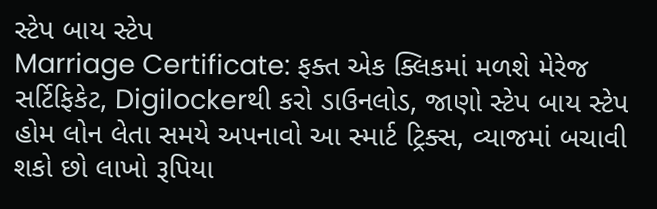સ્ટેપ બાય સ્ટેપ
Marriage Certificate: ફક્ત એક ક્લિકમાં મળશે મેરેજ સર્ટિફિકેટ, Digilockerથી કરો ડાઉનલોડ, જાણો સ્ટેપ બાય સ્ટેપ
હોમ લોન લેતા સમયે અપનાવો આ સ્માર્ટ ટ્રિક્સ, વ્યાજમાં બચાવી શકો છો લાખો રૂપિયા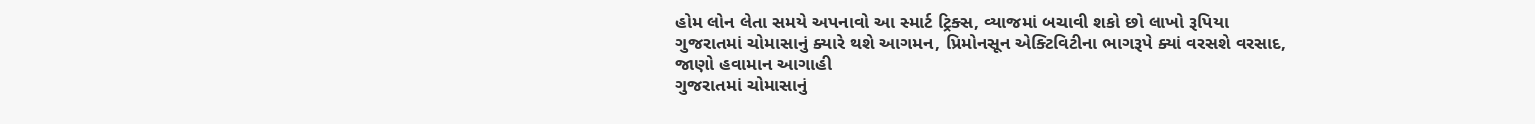હોમ લોન લેતા સમયે અપનાવો આ સ્માર્ટ ટ્રિક્સ, વ્યાજમાં બચાવી શકો છો લાખો રૂપિયા
ગુજરાતમાં ચોમાસાનું ક્યારે થશે આગમન, પ્રિમોનસૂન એક્ટિવિટીના ભાગરૂપે ક્યાં વરસશે વરસાદ, જાણો હવામાન આગાહી
ગુજરાતમાં ચોમાસાનું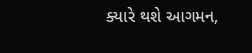ક્યારે થશે આગમન,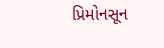પ્રિમોનસૂન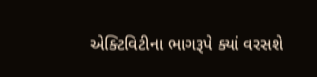એક્ટિવિટીના ભાગરૂપે ક્યાં વરસશે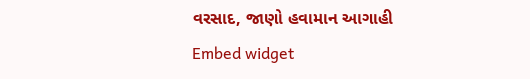વરસાદ, જાણો હવામાન આગાહી
Embed widget